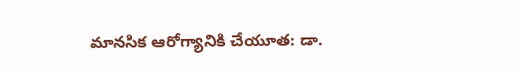మానసిక ఆరోగ్యానికి చేయూత: డా.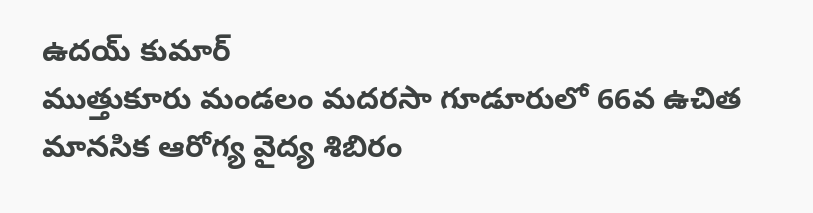ఉదయ్ కుమార్
ముత్తుకూరు మండలం మదరసా గూడూరులో 66వ ఉచిత మానసిక ఆరోగ్య వైద్య శిబిరం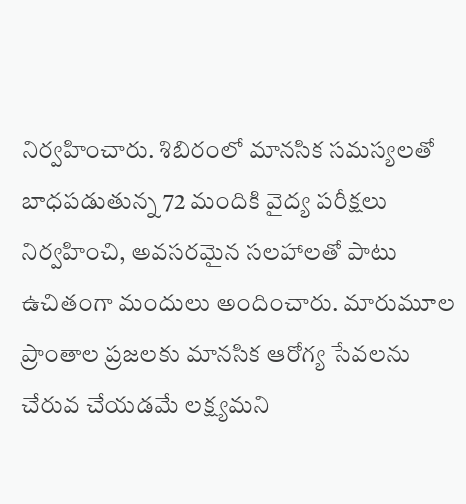నిర్వహించారు. శిబిరంలో మానసిక సమస్యలతో బాధపడుతున్న 72 మందికి వైద్య పరీక్షలు నిర్వహించి, అవసరమైన సలహాలతో పాటు ఉచితంగా మందులు అందించారు. మారుమూల ప్రాంతాల ప్రజలకు మానసిక ఆరోగ్య సేవలను చేరువ చేయడమే లక్ష్యమని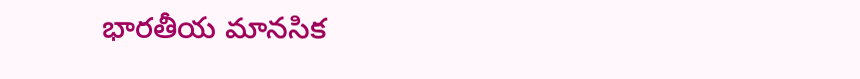భారతీయ మానసిక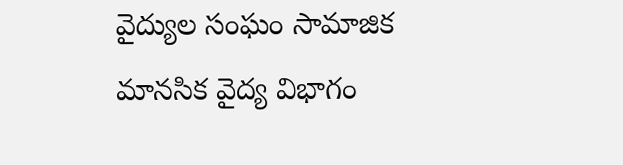వైద్యుల సంఘం సామాజిక మానసిక వైద్య విభాగం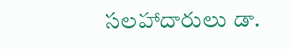సలహాదారులు డా.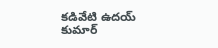కడివేటి ఉదయ్ కుమార్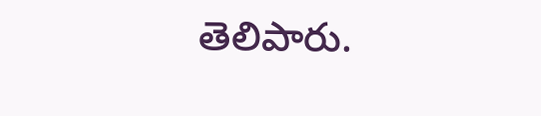తెలిపారు.